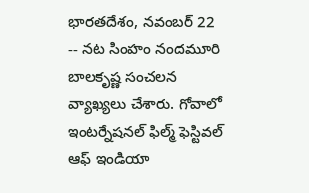భారతదేశం, నవంబర్ 22 -- నట సింహం నందమూరి బాలకృష్ణ సంచలన వ్యాఖ్యలు చేశారు. గోవాలో ఇంటర్నేషనల్ ఫిల్మ్ ఫెస్టివల్ ఆఫ్ ఇండియా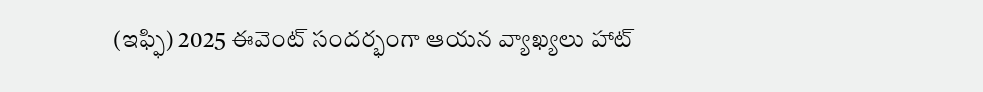(ఇఫ్ఫి) 2025 ఈవెంట్ సందర్భంగా ఆయన వ్యాఖ్యలు హాట్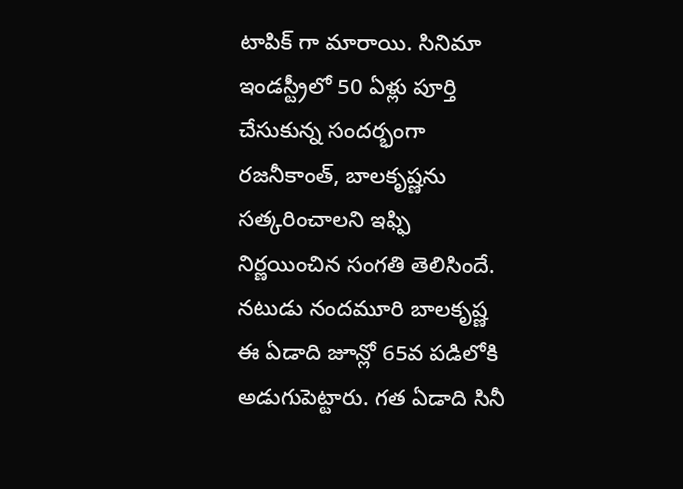టాపిక్ గా మారాయి. సినిమా ఇండస్ట్రీలో 50 ఏళ్లు పూర్తి చేసుకున్న సందర్భంగా రజనీకాంత్, బాలకృష్ణను సత్కరించాలని ఇఫ్ఫి నిర్ణయించిన సంగతి తెలిసిందే.
నటుడు నందమూరి బాలకృష్ణ ఈ ఏడాది జూన్లో 65వ పడిలోకి అడుగుపెట్టారు. గత ఏడాది సినీ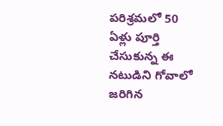పరిశ్రమలో 50 ఏళ్లు పూర్తి చేసుకున్న ఈ నటుడిని గోవాలో జరిగిన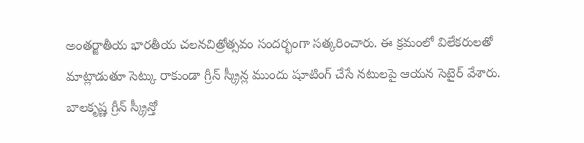అంతర్జాతీయ భారతీయ చలనచిత్రోత్సవం సందర్భంగా సత్కరించారు. ఈ క్రమంలో విలేకరులతో మాట్లాడుతూ సెట్కు రాకుండా గ్రీన్ స్క్రీన్ల ముందు షూటింగ్ చేసే నటులపై ఆయన సెటైర్ వేశారు.
బాలకృష్ణ గ్రీన్ స్క్రీన్తో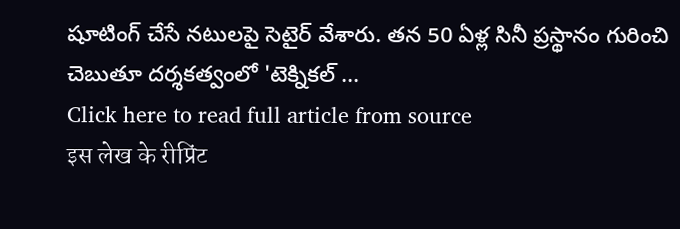షూటింగ్ చేసే నటులపై సెటైర్ వేశారు. తన 50 ఏళ్ల సినీ ప్రస్థానం గురించి చెబుతూ దర్శకత్వంలో 'టెక్నికల్ ...
Click here to read full article from source
इस लेख के रीप्रिंट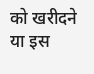को खरीदने या इस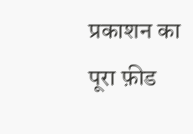प्रकाशन का पूरा फ़ीड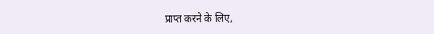प्राप्त करने के लिए,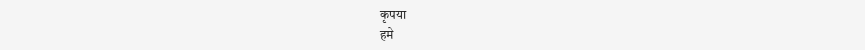कृपया
हमे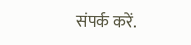संपर्क करें.